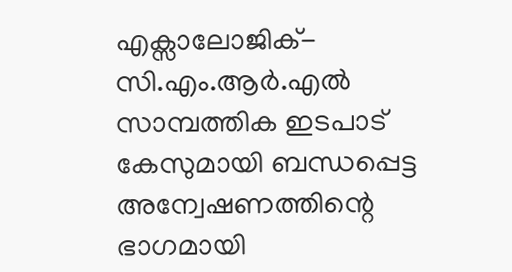എക്സാലോജിക്-സി.എം.ആർ.എൽ സാമ്പത്തിക ഇടപാട് കേസുമായി ബന്ധപ്പെട്ട അന്വേഷണത്തിന്റെ ഭാഗമായി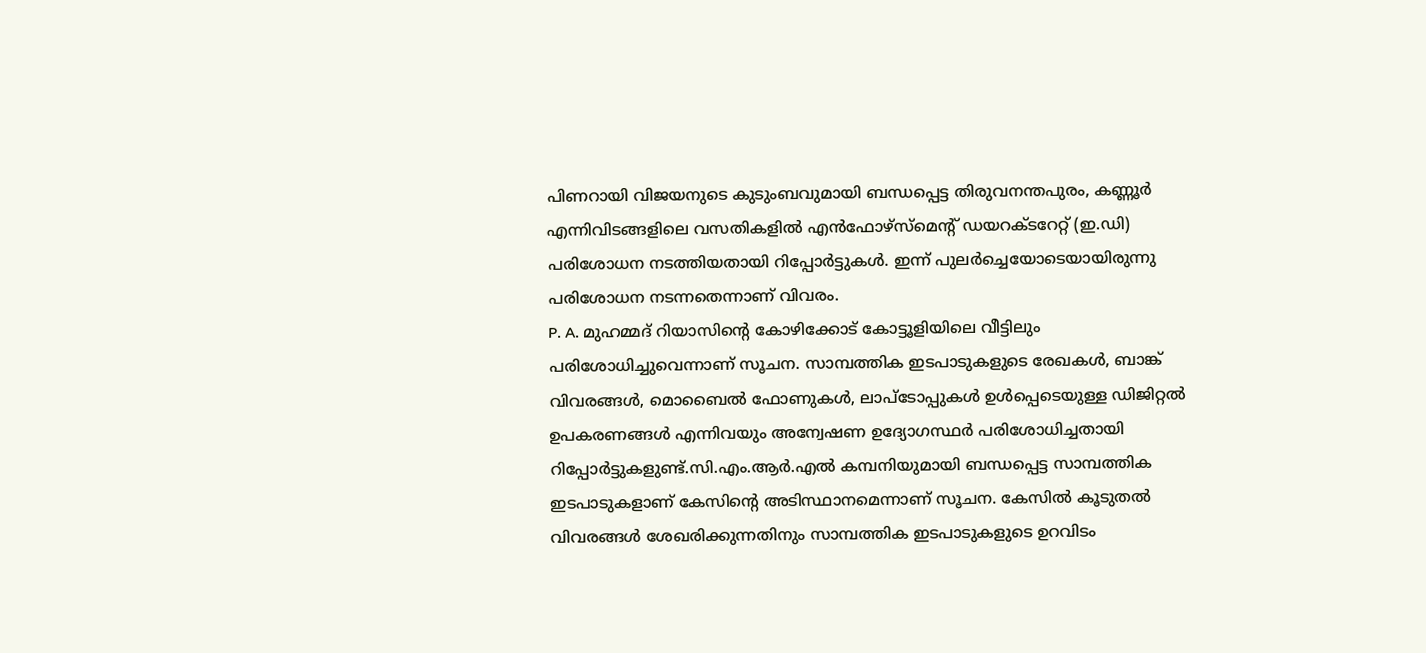പിണറായി വിജയനുടെ കുടുംബവുമായി ബന്ധപ്പെട്ട തിരുവനന്തപുരം, കണ്ണൂർ എന്നിവിടങ്ങളിലെ വസതികളിൽ എൻഫോഴ്സ്മെന്റ് ഡയറക്ടറേറ്റ് (ഇ.ഡി) പരിശോധന നടത്തിയതായി റിപ്പോർട്ടുകൾ. ഇന്ന് പുലർച്ചെയോടെയായിരുന്നു പരിശോധന നടന്നതെന്നാണ് വിവരം.
P. A. മുഹമ്മദ് റിയാസിന്റെ കോഴിക്കോട് കോട്ടൂളിയിലെ വീട്ടിലും പരിശോധിച്ചുവെന്നാണ് സൂചന. സാമ്പത്തിക ഇടപാടുകളുടെ രേഖകൾ, ബാങ്ക് വിവരങ്ങൾ, മൊബൈൽ ഫോണുകൾ, ലാപ്ടോപ്പുകൾ ഉൾപ്പെടെയുള്ള ഡിജിറ്റൽ ഉപകരണങ്ങൾ എന്നിവയും അന്വേഷണ ഉദ്യോഗസ്ഥർ പരിശോധിച്ചതായി റിപ്പോർട്ടുകളുണ്ട്.സി.എം.ആർ.എൽ കമ്പനിയുമായി ബന്ധപ്പെട്ട സാമ്പത്തിക ഇടപാടുകളാണ് കേസിന്റെ അടിസ്ഥാനമെന്നാണ് സൂചന. കേസിൽ കൂടുതൽ വിവരങ്ങൾ ശേഖരിക്കുന്നതിനും സാമ്പത്തിക ഇടപാടുകളുടെ ഉറവിടം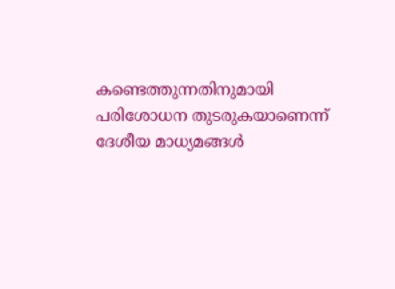കണ്ടെത്തുന്നതിനുമായി പരിശോധന തുടരുകയാണെന്ന് ദേശീയ മാധ്യമങ്ങൾ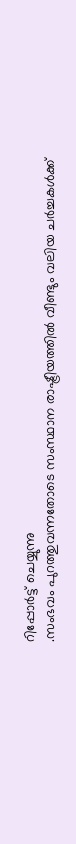റിപ്പോർട്ട് ചെയ്യുന്നു
.സംഭവം പുറത്തുവന്നതോടെ സംസ്ഥാന രാഷ്ട്രീയത്തിൽ വീണ്ടും വലിയ ചർച്ചകൾക്ക്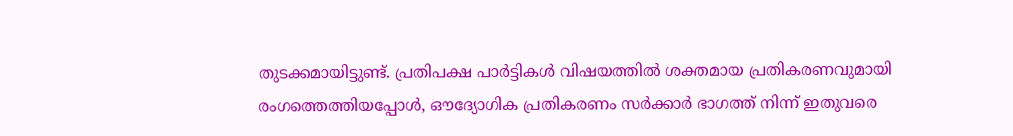തുടക്കമായിട്ടുണ്ട്. പ്രതിപക്ഷ പാർട്ടികൾ വിഷയത്തിൽ ശക്തമായ പ്രതികരണവുമായി രംഗത്തെത്തിയപ്പോൾ, ഔദ്യോഗിക പ്രതികരണം സർക്കാർ ഭാഗത്ത് നിന്ന് ഇതുവരെ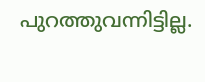പുറത്തുവന്നിട്ടില്ല.